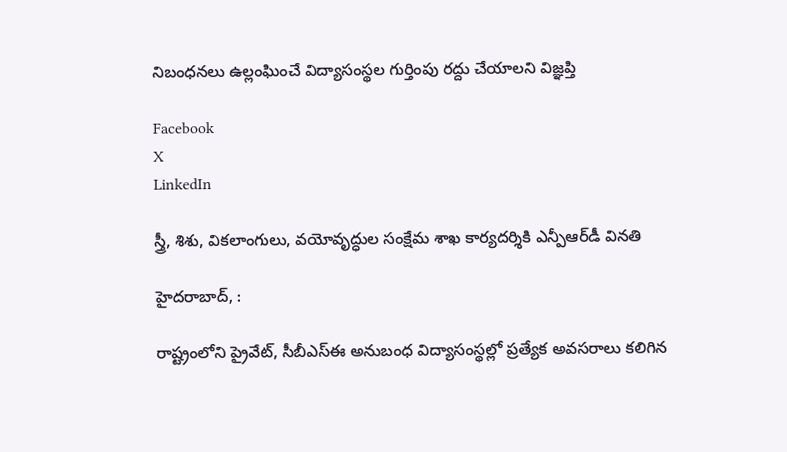నిబంధనలు ఉల్లంఘించే విద్యాసంస్థల గుర్తింపు రద్దు చేయాలని విజ్ఞప్తి

Facebook
X
LinkedIn

స్త్రీ, శిశు, వికలాంగులు, వయోవృద్ధుల సంక్షేమ శాఖ కార్యదర్శికి ఎన్పీఆర్‌డీ వినతి

హైదరాబాద్, :

రాష్ట్రంలోని ప్రైవేట్, సీబీఎస్‌ఈ అనుబంధ విద్యాసంస్థల్లో ప్రత్యేక అవసరాలు కలిగిన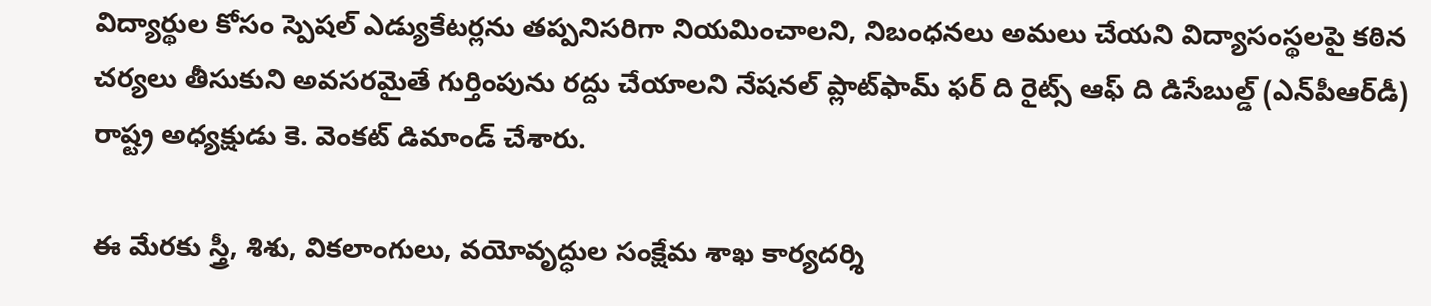విద్యార్థుల కోసం స్పెషల్ ఎడ్యుకేటర్లను తప్పనిసరిగా నియమించాలని, నిబంధనలు అమలు చేయని విద్యాసంస్థలపై కఠిన చర్యలు తీసుకుని అవసరమైతే గుర్తింపును రద్దు చేయాలని నేషనల్ ప్లాట్‌ఫామ్ ఫర్ ది రైట్స్ ఆఫ్ ది డిసేబుల్డ్ (ఎన్‌పీఆర్‌డీ) రాష్ట్ర అధ్యక్షుడు కె. వెంకట్ డిమాండ్ చేశారు.

ఈ మేరకు స్త్రీ, శిశు, వికలాంగులు, వయోవృద్ధుల సంక్షేమ శాఖ కార్యదర్శి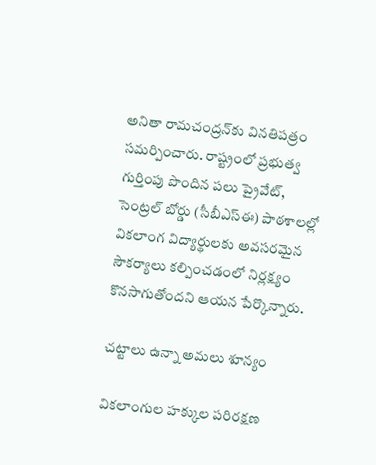అనితా రామచంద్రన్‌కు వినతిపత్రం సమర్పించారు. రాష్ట్రంలో ప్రభుత్వ గుర్తింపు పొందిన పలు ప్రైవేట్, సెంట్రల్ బోర్డు (సీబీఎస్‌ఈ) పాఠశాలల్లో వికలాంగ విద్యార్థులకు అవసరమైన సౌకర్యాలు కల్పించడంలో నిర్లక్ష్యం కొనసాగుతోందని ఆయన పేర్కొన్నారు.

చట్టాలు ఉన్నా అమలు శూన్యం

వికలాంగుల హక్కుల పరిరక్షణ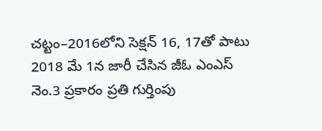చట్టం–2016లోని సెక్షన్ 16, 17తో పాటు 2018 మే 1న జారీ చేసిన జీఓ ఎంఎస్ నెం.3 ప్రకారం ప్రతి గుర్తింపు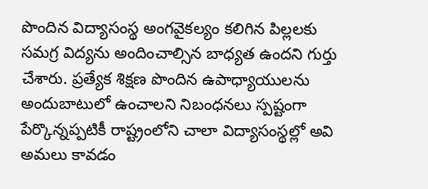పొందిన విద్యాసంస్థ అంగవైకల్యం కలిగిన పిల్లలకు సమగ్ర విద్యను అందించాల్సిన బాధ్యత ఉందని గుర్తు చేశారు. ప్రత్యేక శిక్షణ పొందిన ఉపాధ్యాయులను అందుబాటులో ఉంచాలని నిబంధనలు స్పష్టంగా పేర్కొన్నప్పటికీ రాష్ట్రంలోని చాలా విద్యాసంస్థల్లో అవి అమలు కావడం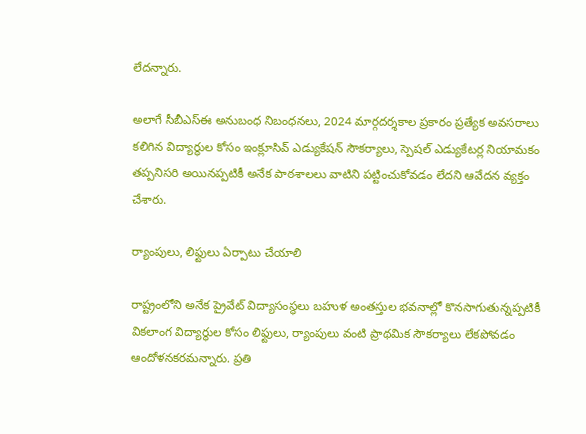లేదన్నారు.

అలాగే సీబీఎస్‌ఈ అనుబంధ నిబంధనలు, 2024 మార్గదర్శకాల ప్రకారం ప్రత్యేక అవసరాలు కలిగిన విద్యార్థుల కోసం ఇంక్లూసివ్ ఎడ్యుకేషన్ సౌకర్యాలు, స్పెషల్ ఎడ్యుకేటర్ల నియామకం తప్పనిసరి అయినప్పటికీ అనేక పాఠశాలలు వాటిని పట్టించుకోవడం లేదని ఆవేదన వ్యక్తం చేశారు.

ర్యాంపులు, లిఫ్టులు ఏర్పాటు చేయాలి

రాష్ట్రంలోని అనేక ప్రైవేట్ విద్యాసంస్థలు బహుళ అంతస్తుల భవనాల్లో కొనసాగుతున్నప్పటికీ వికలాంగ విద్యార్థుల కోసం లిఫ్టులు, ర్యాంపులు వంటి ప్రాథమిక సౌకర్యాలు లేకపోవడం ఆందోళనకరమన్నారు. ప్రతి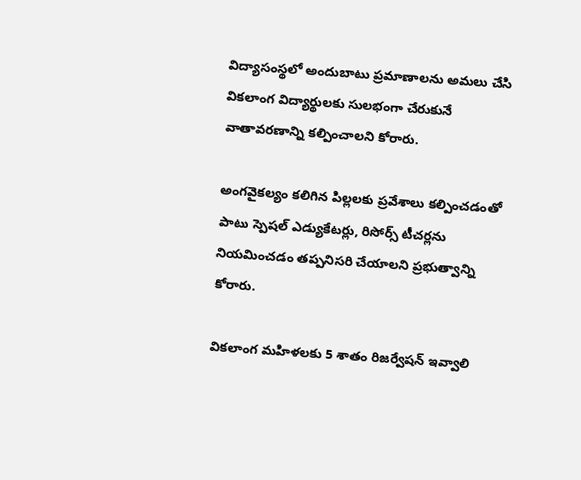విద్యాసంస్థలో అందుబాటు ప్రమాణాలను అమలు చేసి వికలాంగ విద్యార్థులకు సులభంగా చేరుకునే వాతావరణాన్ని కల్పించాలని కోరారు.

అంగవైకల్యం కలిగిన పిల్లలకు ప్రవేశాలు కల్పించడంతో పాటు స్పెషల్ ఎడ్యుకేటర్లు, రిసోర్స్ టీచర్లను నియమించడం తప్పనిసరి చేయాలని ప్రభుత్వాన్ని కోరారు.

వికలాంగ మహిళలకు 5 శాతం రిజర్వేషన్ ఇవ్వాలి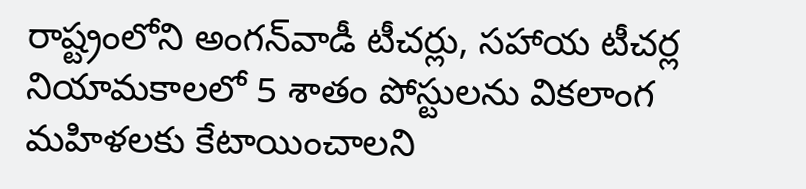రాష్ట్రంలోని అంగన్‌వాడీ టీచర్లు, సహాయ టీచర్ల నియామకాలలో 5 శాతం పోస్టులను వికలాంగ మహిళలకు కేటాయించాలని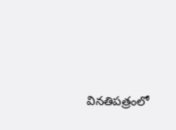వినతిపత్రంలో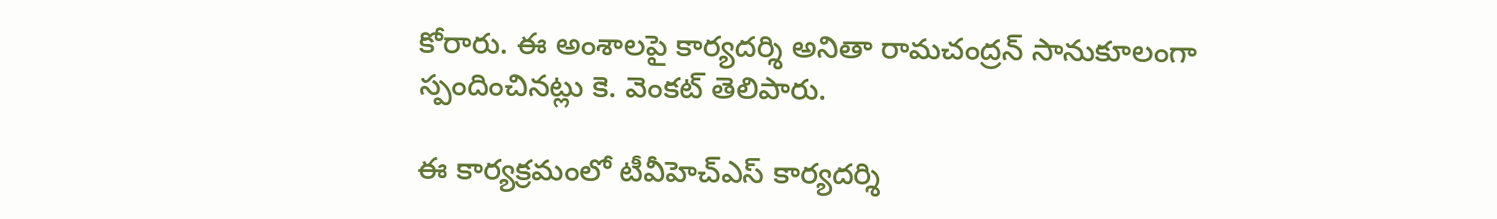కోరారు. ఈ అంశాలపై కార్యదర్శి అనితా రామచంద్రన్ సానుకూలంగా స్పందించినట్లు కె. వెంకట్ తెలిపారు.

ఈ కార్యక్రమంలో టీవీహెచ్‌ఎస్ కార్యదర్శి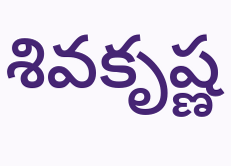శివకృష్ణ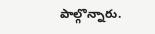పాల్గొన్నారు.